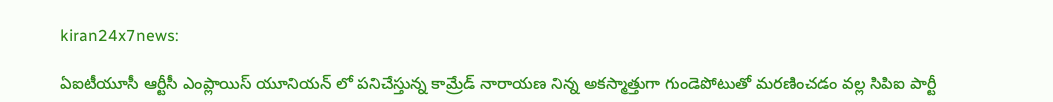kiran24x7news:

ఏఐటీయూసీ ఆర్టీసీ ఎంప్లాయిస్ యూనియన్ లో పనిచేస్తున్న కామ్రేడ్ నారాయణ నిన్న అకస్మాత్తుగా గుండెపోటుతో మరణించడం వల్ల సిపిఐ పార్టీ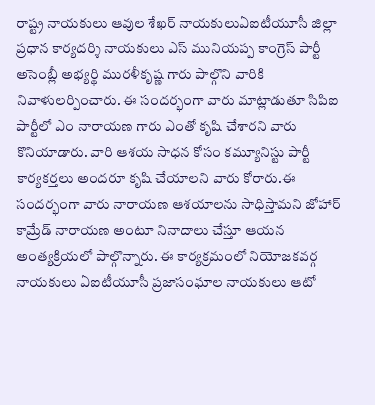రాష్ట్ర నాయకులు ఆవుల శేఖర్ నాయకులుఏఐటీయూసీ జిల్లా ప్రధాన కార్యదర్శి నాయకులు ఎస్ మునియప్ప కాంగ్రెస్ పార్టీ అసెంబ్లీ అభ్యర్థి మురళీకృష్ణ గారు పాల్గొని వారికి నివాళులర్పించారు. ఈ సందర్భంగా వారు మాట్లాడుతూ సిపిఐ పార్టీలో ఎం నారాయణ గారు ఎంతో కృషి చేశారని వారు కొనియాడారు. వారి ఆశయ సాధన కోసం కమ్యూనిస్టు పార్టీ కార్యకర్తలు అందరూ కృషి చేయాలని వారు కోరారు.ఈ సందర్భంగా వారు నారాయణ ఆశయాలను సాధిస్తామని జోహార్ కామ్రేడ్ నారాయణ అంటూ నినాదాలు చేస్తూ ఆయన అంత్యక్రియలో పాల్గొన్నారు. ఈ కార్యక్రమంలో నియోజకవర్గ నాయకులు ఏఐటీయూసీ ప్రజాసంఘాల నాయకులు ఆటో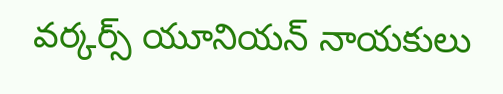వర్కర్స్ యూనియన్ నాయకులు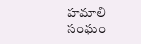హమాలి సంఘం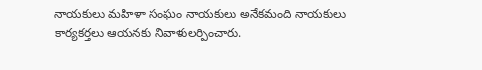నాయకులు మహిళా సంఘం నాయకులు అనేకమంది నాయకులు కార్యకర్తలు ఆయనకు నివాళులర్పించారు.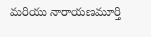మరియు నారాయణమూర్తి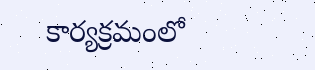కార్యక్రమంలో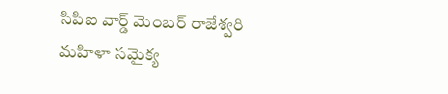సిపిఐ వార్డ్ మెంబర్ రాజేశ్వరి మహిళా సమైక్య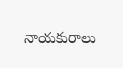నాయకురాలు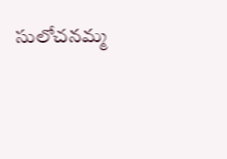సులోచనమ్మ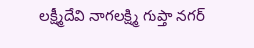లక్ష్మీదేవి నాగలక్ష్మి గుప్తా నగర్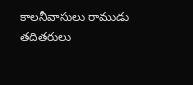కాలనీవాసులు రాముడు తదితరులు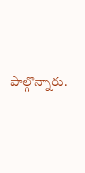పాల్గొన్నారు.